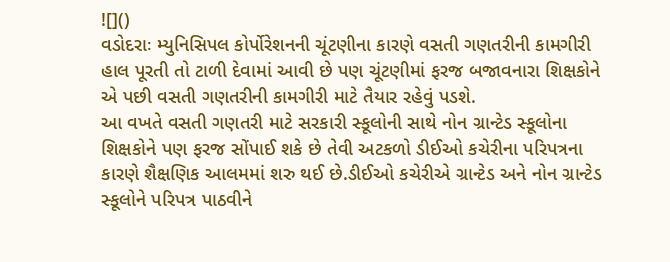![]()
વડોદરાઃ મ્યુનિસિપલ કોર્પોરેશનની ચૂંટણીના કારણે વસતી ગણતરીની કામગીરી હાલ પૂરતી તો ટાળી દેવામાં આવી છે પણ ચૂંટણીમાં ફરજ બજાવનારા શિક્ષકોને એ પછી વસતી ગણતરીની કામગીરી માટે તૈયાર રહેવું પડશે.
આ વખતે વસતી ગણતરી માટે સરકારી સ્કૂલોની સાથે નોન ગ્રાન્ટેડ સ્કૂલોના શિક્ષકોને પણ ફરજ સોંપાઈ શકે છે તેવી અટકળો ડીઈઓ કચેરીના પરિપત્રના કારણે શૈક્ષણિક આલમમાં શરુ થઈ છે.ડીઈઓ કચેરીએ ગ્રાન્ટેડ અને નોન ગ્રાન્ટેડ સ્કૂલોને પરિપત્ર પાઠવીને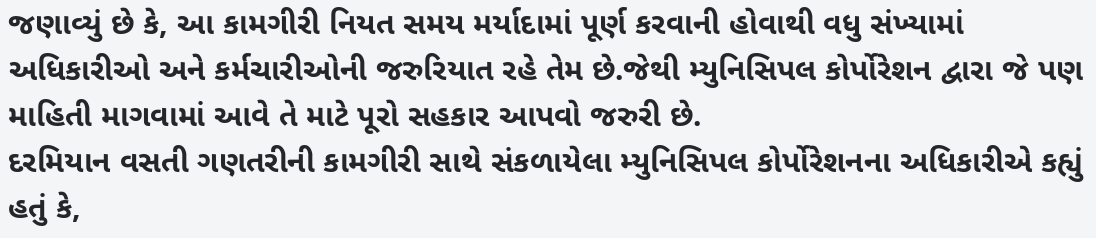જણાવ્યું છે કે, આ કામગીરી નિયત સમય મર્યાદામાં પૂર્ણ કરવાની હોવાથી વધુ સંખ્યામાં અધિકારીઓ અને કર્મચારીઓની જરુરિયાત રહે તેમ છે.જેથી મ્યુનિસિપલ કોર્પોરેશન દ્વારા જે પણ માહિતી માગવામાં આવે તે માટે પૂરો સહકાર આપવો જરુરી છે.
દરમિયાન વસતી ગણતરીની કામગીરી સાથે સંકળાયેલા મ્યુનિસિપલ કોર્પોરેશનના અધિકારીએ કહ્યું હતું કે,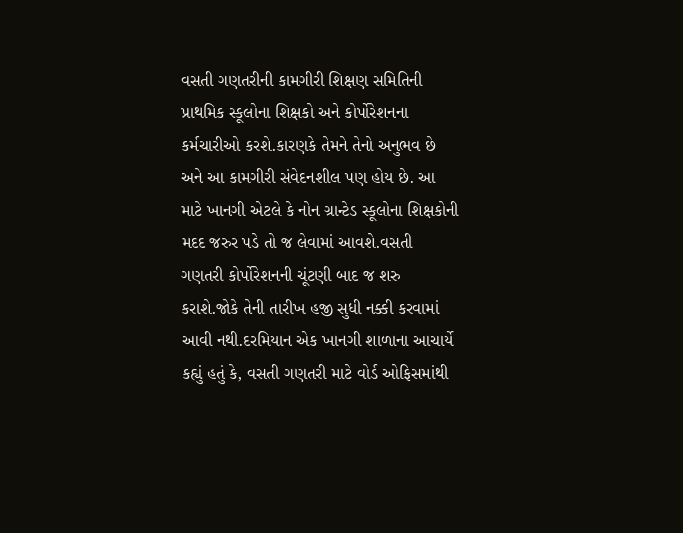વસતી ગણતરીની કામગીરી શિક્ષણ સમિતિની પ્રાથમિક સ્કૂલોના શિક્ષકો અને કોર્પોરેશનના કર્મચારીઓ કરશે.કારણકે તેમને તેનો અનુભવ છે અને આ કામગીરી સંવેદનશીલ પણ હોય છે. આ માટે ખાનગી એટલે કે નોન ગ્રાન્ટેડ સ્કૂલોના શિક્ષકોની મદદ જરુર પડે તો જ લેવામાં આવશે.વસતી ગણતરી કોર્પોરેશનની ચૂંટણી બાદ જ શરુ કરાશે.જોકે તેની તારીખ હજી સુધી નક્કી કરવામાં આવી નથી.દરમિયાન એક ખાનગી શાળાના આચાર્યે કહ્યું હતું કે, વસતી ગણતરી માટે વોર્ડ ઓફિસમાંથી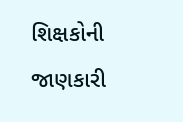શિક્ષકોની જાણકારી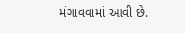મંગાવવામાં આવી છે.